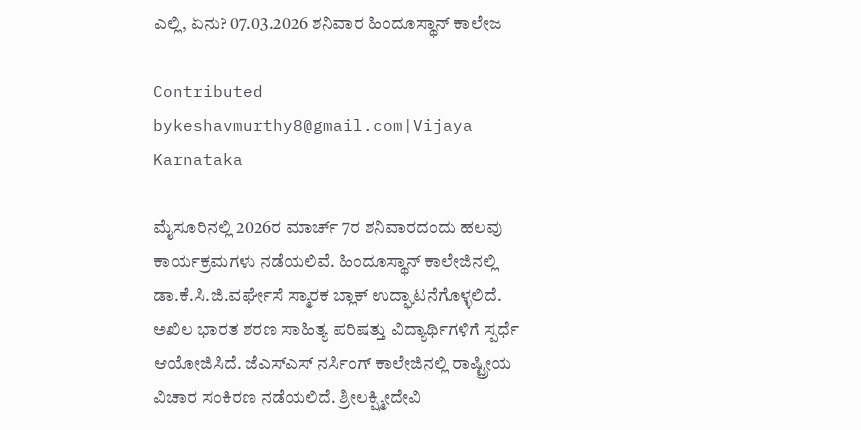ಎಲ್ಲಿ, ಏನು? 07.03.2026 ಶನಿವಾರ ಹಿಂದೂಸ್ಥಾನ್ ಕಾಲೇಜ

Contributed bykeshavmurthy8@gmail.com|Vijaya Karnataka

ಮೈಸೂರಿನಲ್ಲಿ 2026ರ ಮಾರ್ಚ್ 7ರ ಶನಿವಾರದಂದು ಹಲವು ಕಾರ್ಯಕ್ರಮಗಳು ನಡೆಯಲಿವೆ. ಹಿಂದೂಸ್ಥಾನ್ ಕಾಲೇಜಿನಲ್ಲಿ ಡಾ.ಕೆ.ಸಿ.ಜಿ.ವರ್ಘೇಸೆ ಸ್ಮಾರಕ ಬ್ಲಾಕ್ ಉದ್ಘಾಟನೆಗೊಳ್ಳಲಿದೆ. ಅಖಿಲ ಭಾರತ ಶರಣ ಸಾಹಿತ್ಯ ಪರಿಷತ್ತು ವಿದ್ಯಾರ್ಥಿಗಳಿಗೆ ಸ್ಪರ್ಧೆ ಆಯೋಜಿಸಿದೆ. ಜೆಎಸ್‌ಎಸ್‌ ನರ್ಸಿಂಗ್ ಕಾಲೇಜಿನಲ್ಲಿ ರಾಷ್ಟ್ರೀಯ ವಿಚಾರ ಸಂಕಿರಣ ನಡೆಯಲಿದೆ. ಶ್ರೀಲಕ್ಷ್ಮೀದೇವಿ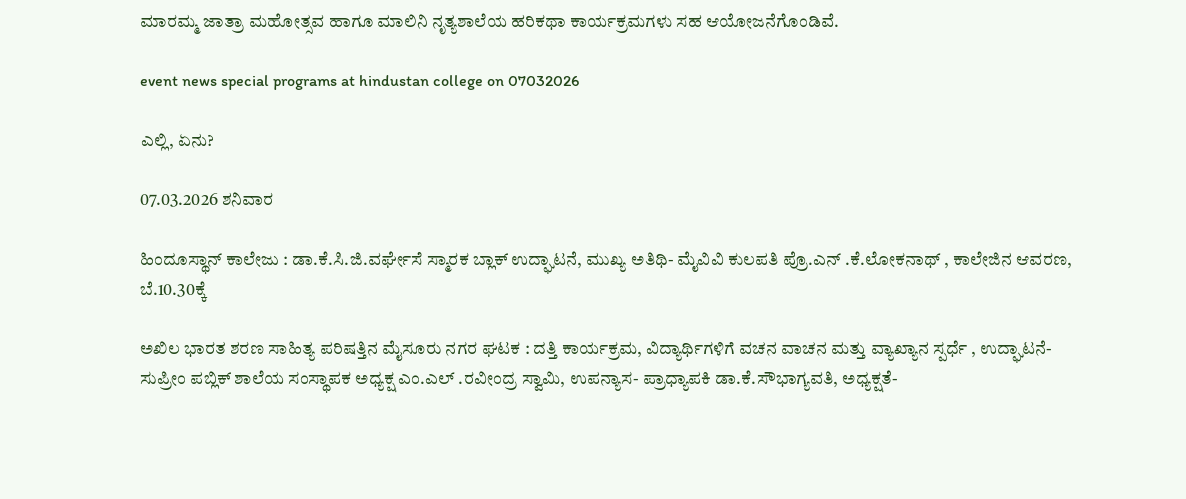ಮಾರಮ್ಮ ಜಾತ್ರಾ ಮಹೋತ್ಸವ ಹಾಗೂ ಮಾಲಿನಿ ನೃತ್ಯಶಾಲೆಯ ಹರಿಕಥಾ ಕಾರ್ಯಕ್ರಮಗಳು ಸಹ ಆಯೋಜನೆಗೊಂಡಿವೆ.

event news special programs at hindustan college on 07032026

ಎಲ್ಲಿ, ಏನು?

07.03.2026 ಶನಿವಾರ

ಹಿಂದೂಸ್ಥಾನ್ ಕಾಲೇಜು : ಡಾ.ಕೆ.ಸಿ.ಜಿ.ವರ್ಘೇಸೆ ಸ್ಮಾರಕ ಬ್ಲಾಕ್ ಉದ್ಘಾಟನೆ, ಮುಖ್ಯ ಅತಿಥಿ- ಮೈವಿವಿ ಕುಲಪತಿ ಪ್ರೊ.ಎನ್ .ಕೆ.ಲೋಕನಾಥ್ , ಕಾಲೇಜಿನ ಆವರಣ, ಬೆ.10.30ಕ್ಕೆ

ಅಖಿಲ ಭಾರತ ಶರಣ ಸಾಹಿತ್ಯ ಪರಿಷತ್ತಿನ ಮೈಸೂರು ನಗರ ಘಟಕ : ದತ್ತಿ ಕಾರ್ಯಕ್ರಮ, ವಿದ್ಯಾರ್ಥಿಗಳಿಗೆ ವಚನ ವಾಚನ ಮತ್ತು ವ್ಯಾಖ್ಯಾನ ಸ್ಪರ್ಧೆ , ಉದ್ಘಾಟನೆ- ಸುಪ್ರೀಂ ಪಬ್ಲಿಕ್ ಶಾಲೆಯ ಸಂಸ್ಥಾಪಕ ಅಧ್ಯಕ್ಷ ಎಂ.ಎಲ್ .ರವೀಂದ್ರ ಸ್ವಾಮಿ, ಉಪನ್ಯಾಸ- ಪ್ರಾಧ್ಯಾಪಕಿ ಡಾ.ಕೆ.ಸೌಭಾಗ್ಯವತಿ, ಅಧ್ಯಕ್ಷತೆ-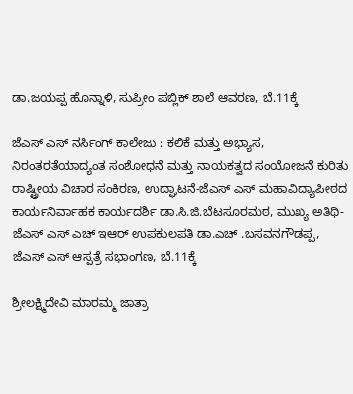ಡಾ.ಜಯಪ್ಪ ಹೊನ್ನಾಳಿ, ಸುಪ್ರೀಂ ಪಬ್ಲಿಕ್ ಶಾಲೆ ಆವರಣ, ಬೆ.11ಕ್ಕೆ

ಜೆಎಸ್ ಎಸ್ ನರ್ಸಿಂಗ್ ಕಾಲೇಜು : ಕಲಿಕೆ ಮತ್ತು ಅಭ್ಯಾಸ, ನಿರಂತರತೆಯಾದ್ಯಂತ ಸಂಶೋಧನೆ ಮತ್ತು ನಾಯಕತ್ವದ ಸಂಯೋಜನೆ ಕುರಿತು ರಾಷ್ಟ್ರೀಯ ವಿಚಾರ ಸಂಕಿರಣ, ಉದ್ಘಾಟನೆ-ಜೆಎಸ್ ಎಸ್ ಮಹಾವಿದ್ಯಾಪೀಠದ ಕಾರ್ಯನಿರ್ವಾಹಕ ಕಾರ್ಯದರ್ಶಿ ಡಾ.ಸಿ.ಜಿ.ಬೆಟಸೂರಮಠ, ಮುಖ್ಯ ಅತಿಥಿ- ಜೆಎಸ್ ಎಸ್ ಎಚ್ ಇಆರ್ ಉಪಕುಲಪತಿ ಡಾ.ಎಚ್ .ಬಸವನಗೌಡಪ್ಪ, ಜೆಎಸ್ ಎಸ್ ಆಸ್ಪತ್ರೆ ಸಭಾಂಗಣ, ಬೆ.11ಕ್ಕೆ

ಶ್ರೀಲಕ್ಷ್ಮಿದೇವಿ ಮಾರಮ್ಮ ಜಾತ್ರಾ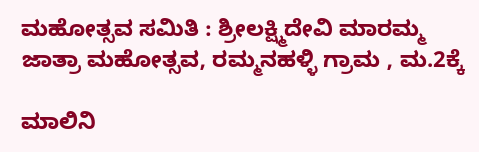ಮಹೋತ್ಸವ ಸಮಿತಿ : ಶ್ರೀಲಕ್ಷ್ಮಿದೇವಿ ಮಾರಮ್ಮ ಜಾತ್ರಾ ಮಹೋತ್ಸವ, ರಮ್ಮನಹಳ್ಳಿ ಗ್ರಾಮ , ಮ.2ಕ್ಕೆ

ಮಾಲಿನಿ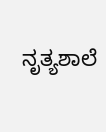ನೃತ್ಯಶಾಲೆ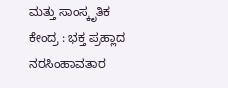ಮತ್ತು ಸಾಂಸ್ಕೃತಿಕ ಕೇಂದ್ರ : ಭಕ್ತ ಪ್ರಹ್ಲಾದ ನರಸಿಂಹಾವತಾರ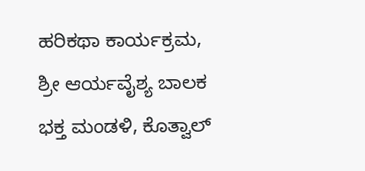ಹರಿಕಥಾ ಕಾರ್ಯಕ್ರಮ, ಶ್ರೀ ಆರ್ಯವೈಶ್ಯ ಬಾಲಕ ಭಕ್ತ ಮಂಡಳಿ, ಕೊತ್ವಾಲ್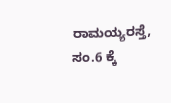ರಾಮಯ್ಯರಸ್ತೆ, ಸಂ.6 ಕ್ಕೆ